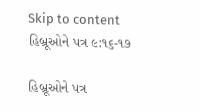Skip to content
હિબ્રૂઓને પત્ર ૯:૧૬-૧૭

હિબ્રૂઓને પત્ર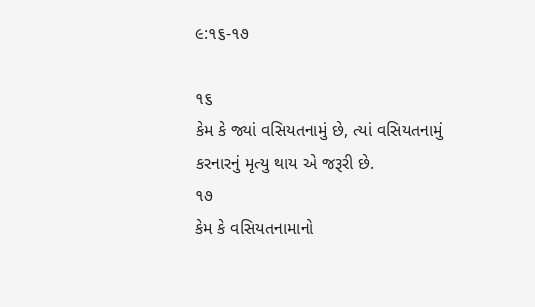૯:૧૬-૧૭

૧૬
કેમ કે જ્યાં વસિયતનામું છે, ત્યાં વસિયતનામું કરનારનું મૃત્યુ થાય એ જરૂરી છે.
૧૭
કેમ કે વસિયતનામાનો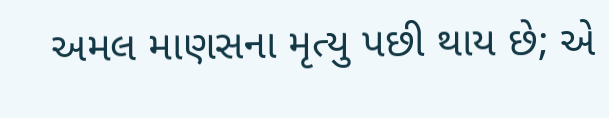અમલ માણસના મૃત્યુ પછી થાય છે; એ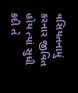વસિયતનામું કરનાર જીવિત હોય ત્યાં સુધી કદી તે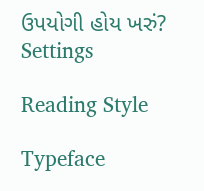ઉપયોગી હોય ખરું?
Settings

Reading Style

Typeface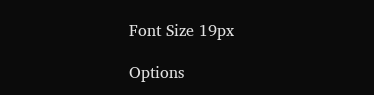Font Size 19px

Options